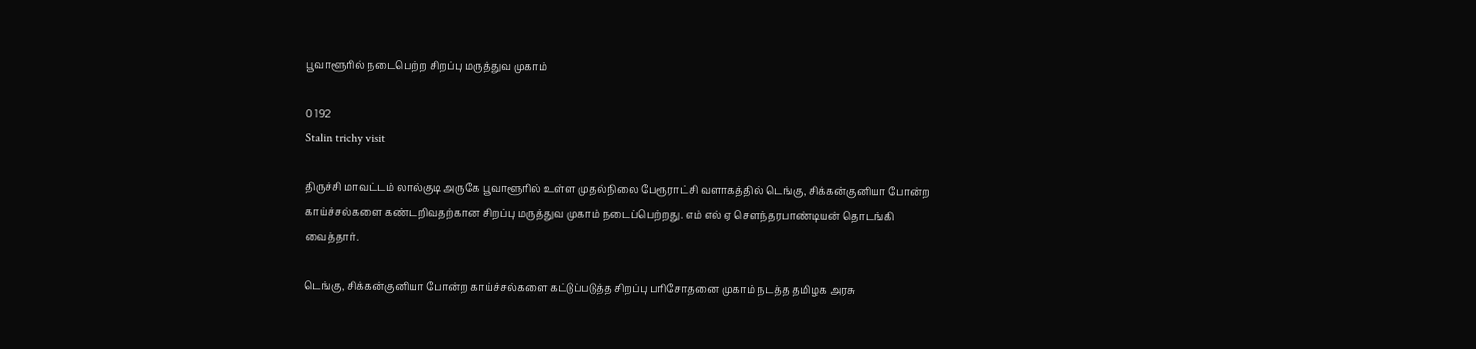பூவாளூரில் நடைபெற்ற சிறப்பு மருத்துவ முகாம்

0 192
Stalin trichy visit

திருச்சி மாவட்டம் லால்குடி அருகே பூவாளூரில் உள்ள முதல்நிலை பேரூராட்சி வளாகத்தில் டெங்கு, சிக்கன்குனியா போன்ற காய்ச்சல்களை கண்டறிவதற்கான சிறப்பு மருத்துவ முகாம் நடைப்பெற்றது. எம் எல் ஏ சௌந்தரபாண்டியன் தொடங்கி வைத்தார்.

டெங்கு, சிக்கன்குனியா போன்ற காய்ச்சல்களை கட்டுப்படுத்த சிறப்பு பரிசோதனை முகாம் நடத்த தமிழக அரசு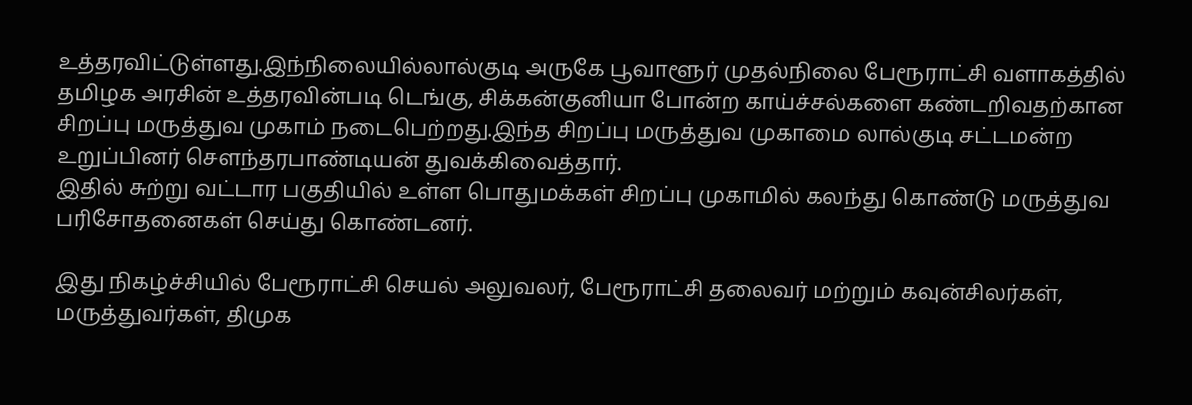உத்தரவிட்டுள்ளது.இந்நிலையில்லால்குடி அருகே பூவாளூர் முதல்நிலை பேரூராட்சி வளாகத்தில் தமிழக அரசின் உத்தரவின்படி டெங்கு, சிக்கன்குனியா போன்ற காய்ச்சல்களை கண்டறிவதற்கான சிறப்பு மருத்துவ முகாம் நடைபெற்றது.இந்த சிறப்பு மருத்துவ முகாமை லால்குடி சட்டமன்ற உறுப்பினர் சௌந்தரபாண்டியன் துவக்கிவைத்தார்.
இதில் சுற்று வட்டார பகுதியில் உள்ள பொதுமக்கள் சிறப்பு முகாமில் கலந்து கொண்டு மருத்துவ பரிசோதனைகள் செய்து கொண்டனர்.

இது நிகழ்ச்சியில் பேரூராட்சி செயல் அலுவலர், பேரூராட்சி தலைவர் மற்றும் கவுன்சிலர்கள், மருத்துவர்கள், திமுக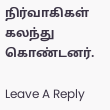நிர்வாகிகள் கலந்து கொண்டனர்.

Leave A Reply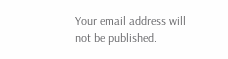Your email address will not be published.